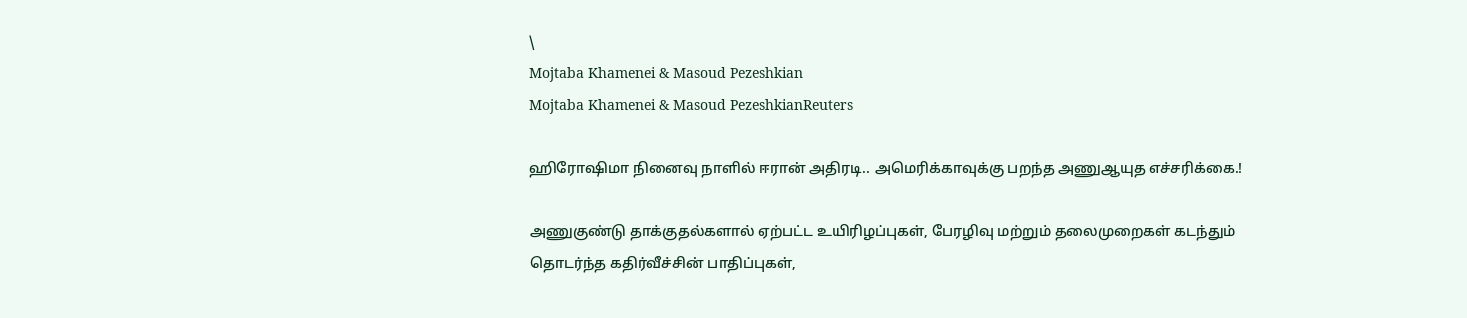\
Mojtaba Khamenei & Masoud Pezeshkian
Mojtaba Khamenei & Masoud PezeshkianReuters

ஹிரோஷிமா நினைவு நாளில் ஈரான் அதிரடி.. அமெரிக்காவுக்கு பறந்த அணுஆயுத எச்சரிக்கை.!

அணுகுண்டு தாக்குதல்களால் ஏற்பட்ட உயிரிழப்புகள், பேரழிவு மற்றும் தலைமுறைகள் கடந்தும் தொடர்ந்த கதிர்வீச்சின் பாதிப்புகள்,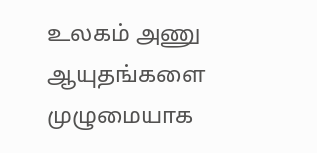உலகம் அணு ஆயுதங்களை முழுமையாக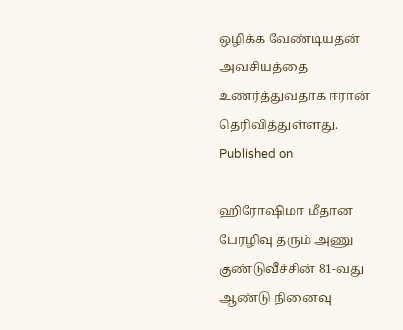ஒழிக்க வேண்டியதன் அவசியத்தை உணர்த்துவதாக ஈரான் தெரிவித்துள்ளது.
Published on

ஹிரோஷிமா மீதான பேரழிவு தரும் அணு குண்டுவீச்சின் 81-வது ஆண்டு நினைவு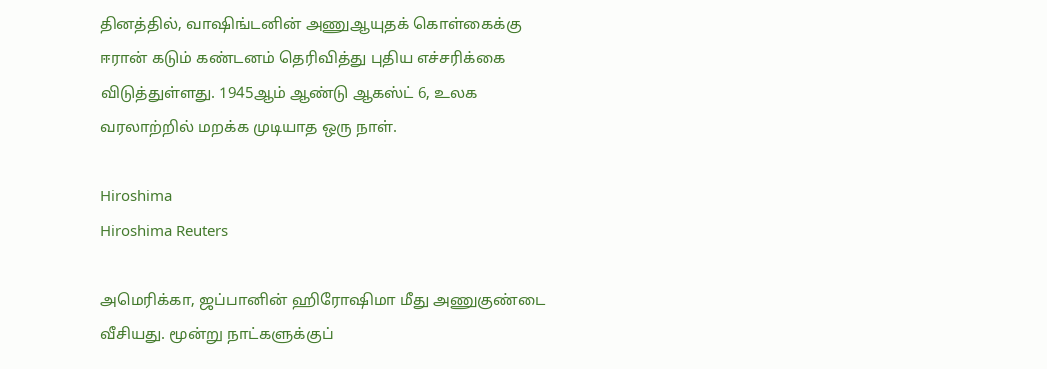தினத்தில், வாஷிங்டனின் அணுஆயுதக் கொள்கைக்கு ஈரான் கடும் கண்டனம் தெரிவித்து புதிய எச்சரிக்கை விடுத்துள்ளது. 1945ஆம் ஆண்டு ஆகஸ்ட் 6, உலக வரலாற்றில் மறக்க முடியாத ஒரு நாள்.

Hiroshima
Hiroshima Reuters

அமெரிக்கா, ஜப்பானின் ஹிரோஷிமா மீது அணுகுண்டை வீசியது. மூன்று நாட்களுக்குப்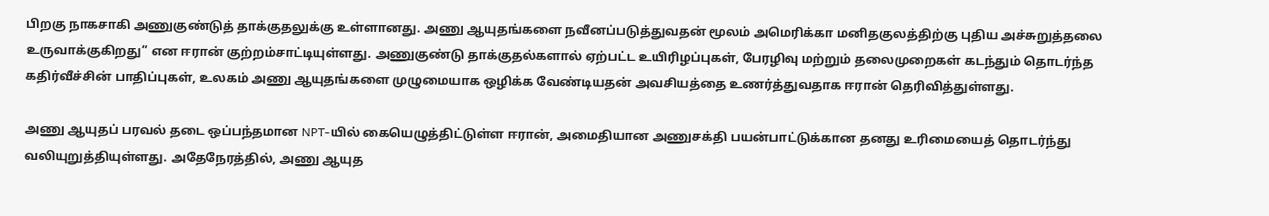பிறகு நாகசாகி அணுகுண்டுத் தாக்குதலுக்கு உள்ளானது. அணு ஆயுதங்களை நவீனப்படுத்துவதன் மூலம் அமெரிக்கா மனிதகுலத்திற்கு புதிய அச்சுறுத்தலை உருவாக்குகிறது” என ஈரான் குற்றம்சாட்டியுள்ளது. அணுகுண்டு தாக்குதல்களால் ஏற்பட்ட உயிரிழப்புகள், பேரழிவு மற்றும் தலைமுறைகள் கடந்தும் தொடர்ந்த கதிர்வீச்சின் பாதிப்புகள், உலகம் அணு ஆயுதங்களை முழுமையாக ஒழிக்க வேண்டியதன் அவசியத்தை உணர்த்துவதாக ஈரான் தெரிவித்துள்ளது.

அணு ஆயுதப் பரவல் தடை ஒப்பந்தமான NPT-யில் கையெழுத்திட்டுள்ள ஈரான், அமைதியான அணுசக்தி பயன்பாட்டுக்கான தனது உரிமையைத் தொடர்ந்து வலியுறுத்தியுள்ளது. அதேநேரத்தில், அணு ஆயுத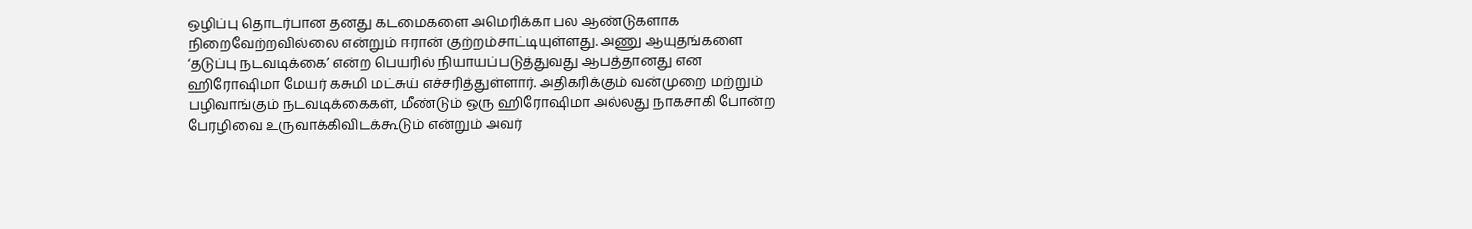ஒழிப்பு தொடர்பான தனது கடமைகளை அமெரிக்கா பல ஆண்டுகளாக நிறைவேற்றவில்லை என்றும் ஈரான் குற்றம்சாட்டியுள்ளது. அணு ஆயுதங்களை ‘தடுப்பு நடவடிக்கை’ என்ற பெயரில் நியாயப்படுத்துவது ஆபத்தானது என ஹிரோஷிமா மேயர் கசுமி மட்சுய் எச்சரித்துள்ளார். அதிகரிக்கும் வன்முறை மற்றும் பழிவாங்கும் நடவடிக்கைகள், மீண்டும் ஒரு ஹிரோஷிமா அல்லது நாகசாகி போன்ற பேரழிவை உருவாக்கிவிடக்கூடும் என்றும் அவர்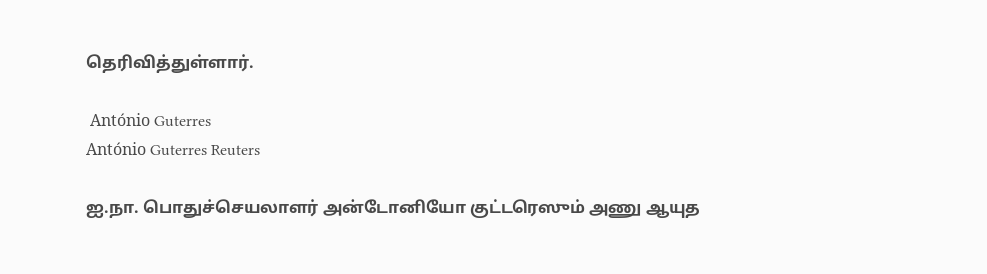தெரிவித்துள்ளார்.

 António Guterres
António Guterres Reuters

ஐ.நா. பொதுச்செயலாளர் அன்டோனியோ குட்டரெஸும் அணு ஆயுத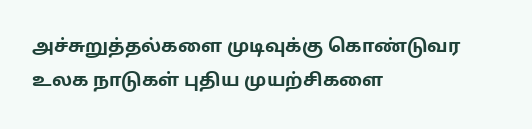அச்சுறுத்தல்களை முடிவுக்கு கொண்டுவர உலக நாடுகள் புதிய முயற்சிகளை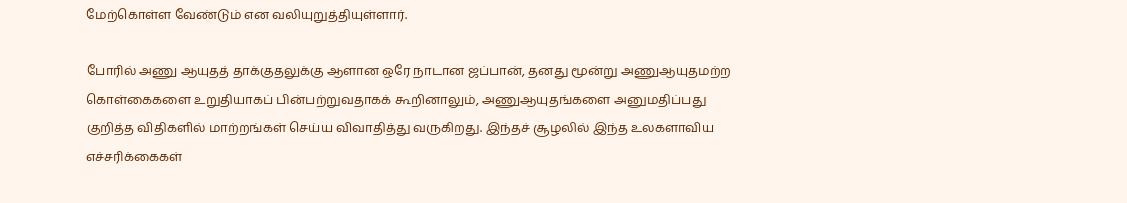மேற்கொள்ள வேண்டும் என வலியுறுத்தியுள்ளார்.

போரில் அணு ஆயுதத் தாக்குதலுக்கு ஆளான ஒரே நாடான ஜப்பான், தனது மூன்று அணுஆயுதமற்ற கொள்கைகளை உறுதியாகப் பின்பற்றுவதாகக் கூறினாலும், அணுஆயுதங்களை அனுமதிப்பது குறித்த விதிகளில் மாற்றங்கள் செய்ய விவாதித்து வருகிறது. இந்தச் சூழலில் இந்த உலகளாவிய எச்சரிக்கைகள்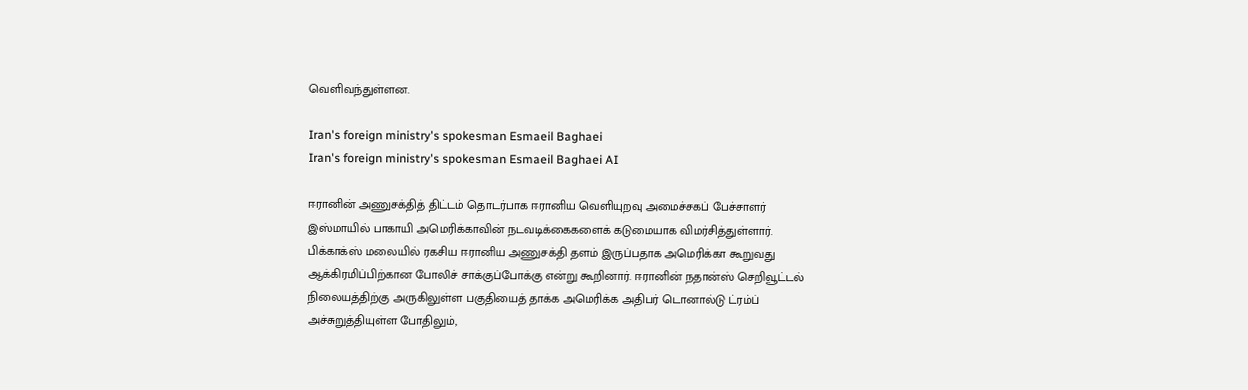வெளிவந்துள்ளன.

Iran's foreign ministry's spokesman Esmaeil Baghaei
Iran's foreign ministry's spokesman Esmaeil Baghaei AI

ஈரானின் அணுசக்தித் திட்டம் தொடர்பாக ஈரானிய வெளியுறவு அமைச்சகப் பேச்சாளர் இஸ்மாயில் பாகாயி அமெரிக்காவின் நடவடிக்கைகளைக் கடுமையாக விமர்சித்துள்ளார். பிக்காக்ஸ் மலையில் ரகசிய ஈரானிய அணுசக்தி தளம் இருப்பதாக அமெரிக்கா கூறுவது ஆக்கிரமிப்பிற்கான போலிச் சாக்குப்போக்கு என்று கூறினார். ஈரானின் நதான்ஸ் செறிவூட்டல் நிலையத்திற்கு அருகிலுள்ள பகுதியைத் தாக்க அமெரிக்க அதிபர் டொனால்டு ட்ரம்ப் அச்சுறுத்தியுள்ள போதிலும்,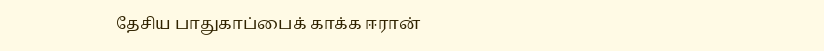தேசிய பாதுகாப்பைக் காக்க ஈரான்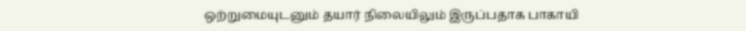ஒற்றுமையுடனும் தயார் நிலையிலும் இருப்பதாக பாகாயி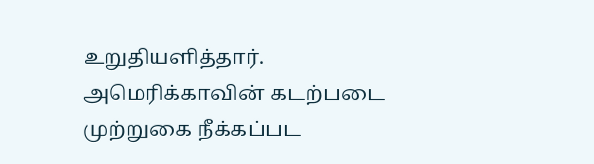உறுதியளித்தார். அமெரிக்காவின் கடற்படை முற்றுகை நீக்கப்பட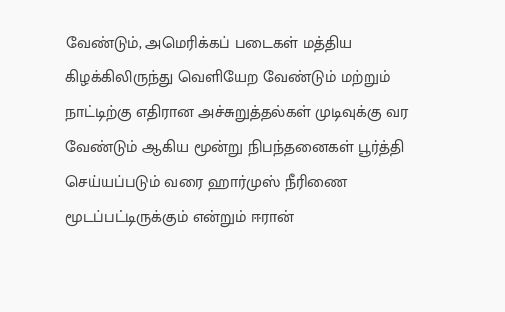வேண்டும், அமெரிக்கப் படைகள் மத்திய கிழக்கிலிருந்து வெளியேற வேண்டும் மற்றும் நாட்டிற்கு எதிரான அச்சுறுத்தல்கள் முடிவுக்கு வர வேண்டும் ஆகிய மூன்று நிபந்தனைகள் பூர்த்தி செய்யப்படும் வரை ஹார்முஸ் நீரிணை மூடப்பட்டிருக்கும் என்றும் ஈரான்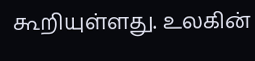கூறியுள்ளது. உலகின்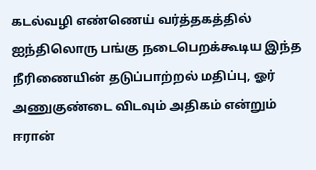கடல்வழி எண்ணெய் வர்த்தகத்தில் ஐந்திலொரு பங்கு நடைபெறக்கூடிய இந்த நீரிணையின் தடுப்பாற்றல் மதிப்பு, ஓர் அணுகுண்டை விடவும் அதிகம் என்றும் ஈரான்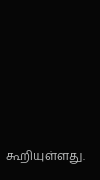கூறியுள்ளது.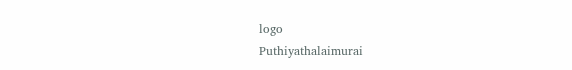logo
Puthiyathalaimurai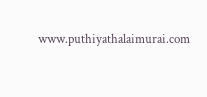www.puthiyathalaimurai.com